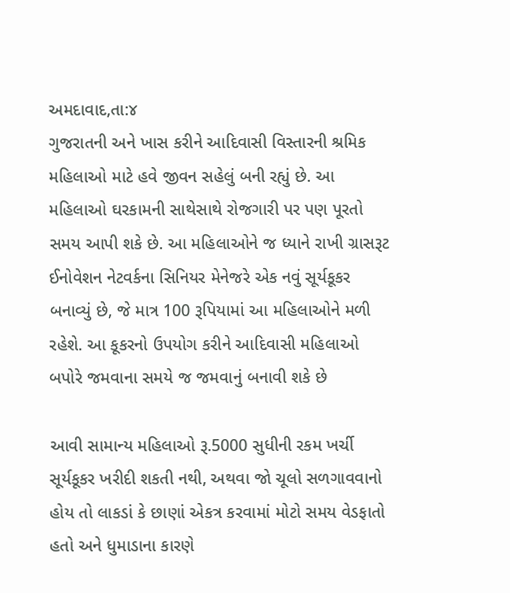અમદાવાદ,તા:૪
ગુજરાતની અને ખાસ કરીને આદિવાસી વિસ્તારની શ્રમિક મહિલાઓ માટે હવે જીવન સહેલું બની રહ્યું છે. આ મહિલાઓ ઘરકામની સાથેસાથે રોજગારી પર પણ પૂરતો સમય આપી શકે છે. આ મહિલાઓને જ ધ્યાને રાખી ગ્રાસરૂટ ઈનોવેશન નેટવર્કના સિનિયર મેનેજરે એક નવું સૂર્યકૂકર બનાવ્યું છે, જે માત્ર 100 રૂપિયામાં આ મહિલાઓને મળી રહેશે. આ કૂકરનો ઉપયોગ કરીને આદિવાસી મહિલાઓ બપોરે જમવાના સમયે જ જમવાનું બનાવી શકે છે

આવી સામાન્ય મહિલાઓ રૂ.5000 સુધીની રકમ ખર્ચી સૂર્યકૂકર ખરીદી શકતી નથી, અથવા જો ચૂલો સળગાવવાનો હોય તો લાકડાં કે છાણાં એકત્ર કરવામાં મોટો સમય વેડફાતો હતો અને ધુમાડાના કારણે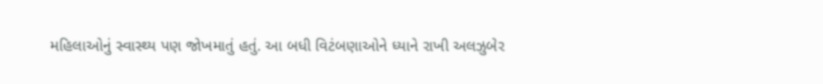મહિલાઓનું સ્વાસ્થ્ય પણ જોખમાતું હતું. આ બધી વિટંબણાઓને ધ્યાને રાખી અલઝુબેર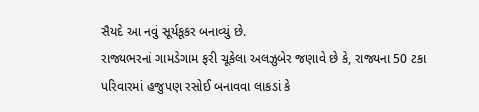સૈયદે આ નવું સૂર્યકૂકર બનાવ્યું છે.
રાજ્યભરનાં ગામડેગામ ફરી ચૂકેલા અલઝુબેર જણાવે છે કે, રાજ્યના 50 ટકા પરિવારમાં હજુપણ રસોઈ બનાવવા લાકડાં કે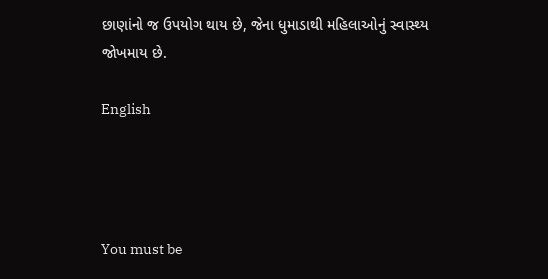છાણાંનો જ ઉપયોગ થાય છે, જેના ધુમાડાથી મહિલાઓનું સ્વાસ્થ્ય જોખમાય છે.

English




You must be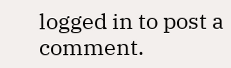logged in to post a comment.